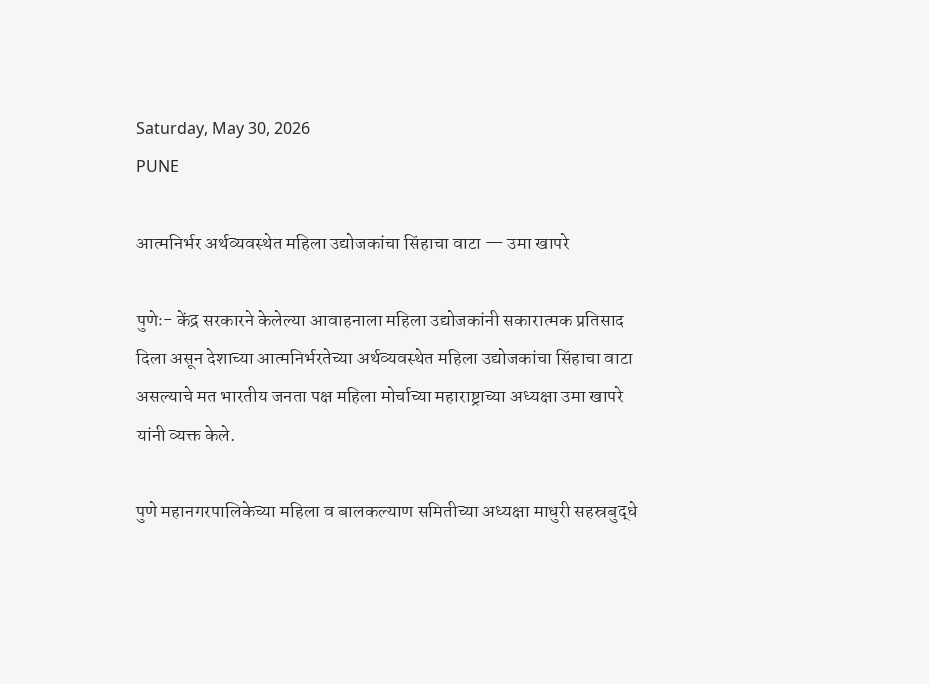Saturday, May 30, 2026
PUNE

आत्मनिर्भर अर्थव्यवस्थेत महिला उद्योजकांचा सिंहाचा वाटा — उमा खापरे

पुणेः- केंद्र सरकारने केलेल्या आवाहनाला महिला उद्योजकांनी सकारात्मक प्रतिसाद दिला असून देशाच्या आत्मनिर्भरतेच्या अर्थव्यवस्थेत महिला उद्योजकांचा सिंहाचा वाटा असल्याचे मत भारतीय जनता पक्ष महिला मोर्चाच्या महाराष्ट्राच्या अध्यक्षा उमा खापरे यांनी व्यक्त केले.

पुणे महानगरपालिकेच्या महिला व बालकल्याण समितीच्या अध्यक्षा माधुरी सहस्रबुद्धे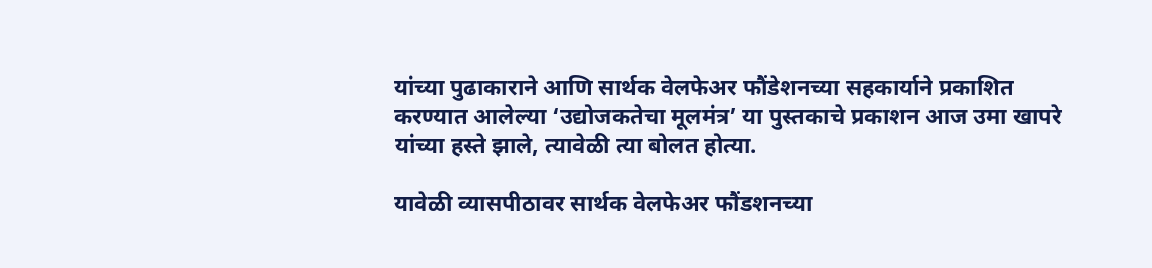यांच्या पुढाकाराने आणि सार्थक वेलफेअर फौंडेशनच्या सहकार्याने प्रकाशित करण्यात आलेल्या ‘उद्योजकतेचा मूलमंत्र’ या पुस्तकाचे प्रकाशन आज उमा खापरे यांच्या हस्ते झाले, त्यावेळी त्या बोलत होत्या.

यावेळी व्यासपीठावर सार्थक वेलफेअर फौंडशनच्या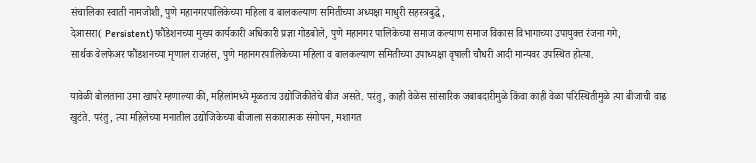संचालिका स्वाती नामजोशी, पुणे महानगरपालिकेच्या महिला व बालकल्याण समितीच्या अध्यक्षा माधुरी सहस्त्रबुद्धे,
देआसरा( Persistent) फौंडेशनच्या मुख्य कार्यकारी अधिकारी प्रज्ञा गोडबोले, पुणे महानगर पालिकेच्या समाज कल्याण समाज विकास विभागाच्या उपायुक्त रंजना गगे,
सार्थक वेलफेअर फौंडशनच्या मृणाल राजहंस, पुणे महानगरपालिकेच्या महिला व बालकल्याण समितीच्या उपाध्यक्षा वृषाली चौधरी आदी मान्यवर उपस्थित होत्या.

यावेळी बोलताना उमा खापरे म्हणाल्या की, महिलांमध्ये मूळतःच उद्योजिकीतेचे बीज असते. परंतु, काही वेळेस सांसारिक जबाबदारीमुळे किंवा काही वेळा परिस्थितीमुळे त्या बीजाची वाढ खुटंते. परंतु, त्या महिलेच्या मनातील उद्योजिकेच्या बीजाला सकारात्मक संगोपन, मशागत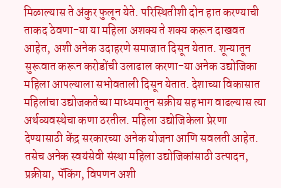मिळाल्यास ते अंकुर फुलून येते. परिस्थितीशी दोन हात करण्याची ताकद ठेवणा-या या महिला अशक्य ते शक्य करून दाखवत आहेत, अशी अनेक उदाहरणे समाजात दिसून येतात. शून्यातून सुरूवात करून करोडोंची उलाढाल करणा-या अनेक उद्योजिका महिला आपल्याला सभोवताली दिसून येतात. देशाच्या विकासात महिलांचा उद्योजकतेच्या माध्यमातून सक्रीय सहभाग वाढल्यास त्या अर्थव्यवस्थेचा कणा ठरतील. महिला उद्योजिकेला प्रेरणा देण्यासाठी केंद्र सरकारच्या अनेक योजना आणि सवलती आहेत. तसेच अनेक स्वयंसेवी संस्था महिला उद्योजिकांसाठी उत्पादन, प्रक्रीया, पॅकिंग, विपणन अशी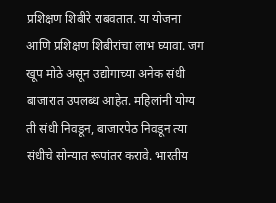प्रशिक्षण शिबीरे राबवतात. या योजना आणि प्रशिक्षण शिबीरांचा लाभ घ्यावा. जग खूप मोठे असून उद्योगाच्या अनेक संधी बाजारात उपलब्ध आहेत. महिलांनी योग्य ती संधी निवडून, बाजारपेठ निवडून त्या संधीचे सोन्यात रूपांतर करावे. भारतीय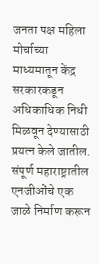जनता पक्ष महिला मोर्चाच्या माध्यमातून केंद्र सरकारकडून अधिकाधिक निधी मिळवून देण्यासाठी प्रयत्न केले जातील. संपूर्ण महाराष्ट्रातील एनजीओंचे एक जाळे निर्माण करून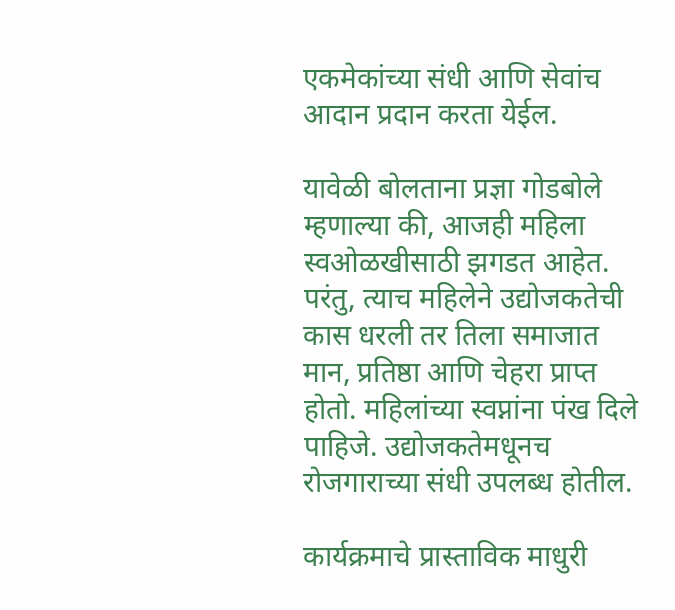एकमेकांच्या संधी आणि सेवांच आदान प्रदान करता येईल.

यावेळी बोलताना प्रज्ञा गोडबोले म्हणाल्या की, आजही महिला स्वओळखीसाठी झगडत आहेत. परंतु, त्याच महिलेने उद्योजकतेची कास धरली तर तिला समाजात मान, प्रतिष्ठा आणि चेहरा प्राप्त होतो. महिलांच्या स्वप्नांना पंख दिले पाहिजे. उद्योजकतेमधूनच रोजगाराच्या संधी उपलब्ध होतील.

कार्यक्रमाचे प्रास्ताविक माधुरी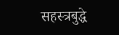सहस्त्रबुद्धे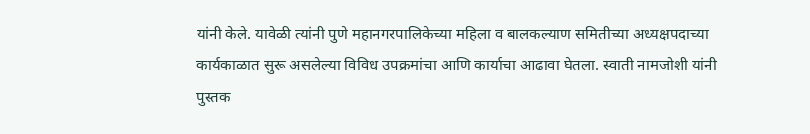यांनी केले. यावेळी त्यांनी पुणे महानगरपालिकेच्या महिला व बालकल्याण समितीच्या अध्यक्षपदाच्या कार्यकाळात सुरू असलेल्या विविध उपक्रमांचा आणि कार्याचा आढावा घेतला. स्वाती नामजोशी यांनी पुस्तक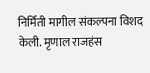निर्मिती मागील संकल्पना विशद केली. मृणाल राजहंस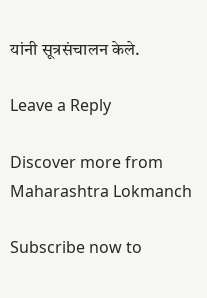यांनी सूत्रसंचालन केले.

Leave a Reply

Discover more from Maharashtra Lokmanch

Subscribe now to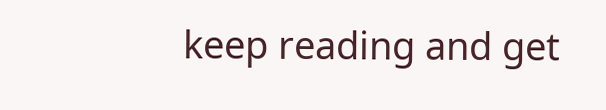keep reading and get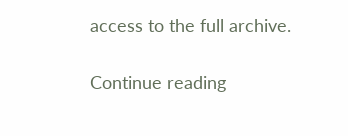access to the full archive.

Continue reading